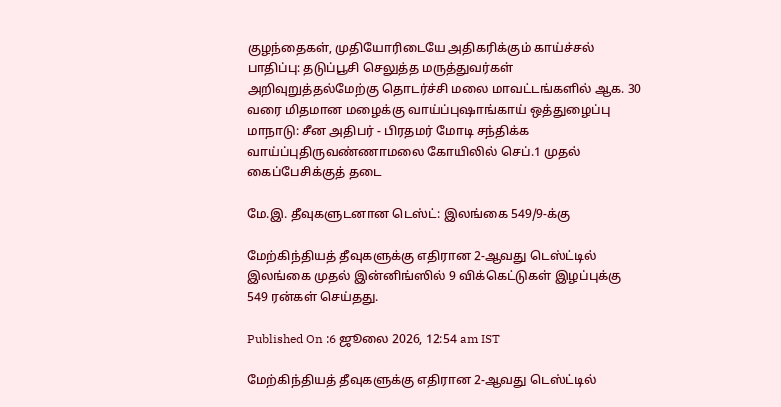குழந்தைகள், முதியோரிடையே அதிகரிக்கும் காய்ச்சல் பாதிப்பு: தடுப்பூசி செலுத்த மருத்துவர்கள் அறிவுறுத்தல்மேற்கு தொடர்ச்சி மலை மாவட்டங்களில் ஆக. 30 வரை மிதமான மழைக்கு வாய்ப்புஷாங்காய் ஒத்துழைப்பு மாநாடு: சீன அதிபர் - பிரதமர் மோடி சந்திக்க வாய்ப்புதிருவண்ணாமலை கோயிலில் செப்.1 முதல் கைப்பேசிக்குத் தடை

மே.இ. தீவுகளுடனான டெஸ்ட்: இலங்கை 549/9-க்கு

மேற்கிந்தியத் தீவுகளுக்கு எதிரான 2-ஆவது டெஸ்ட்டில் இலங்கை முதல் இன்னிங்ஸில் 9 விக்கெட்டுகள் இழப்புக்கு 549 ரன்கள் செய்தது.

Published On :6 ஜூலை 2026, 12:54 am IST

மேற்கிந்தியத் தீவுகளுக்கு எதிரான 2-ஆவது டெஸ்ட்டில்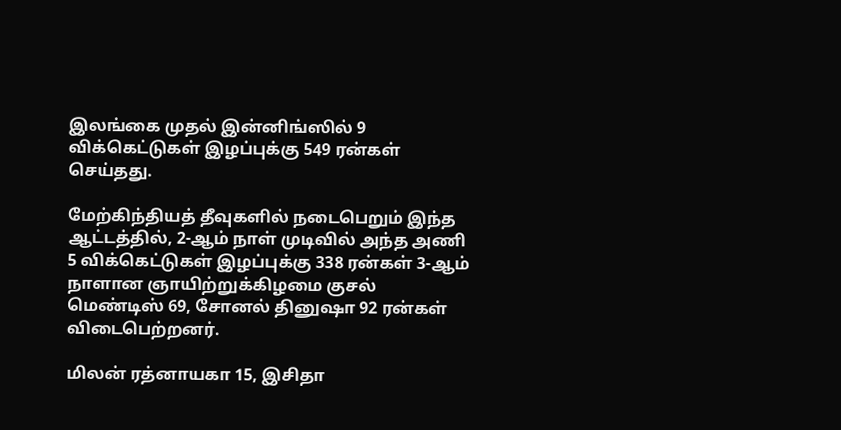இலங்கை முதல் இன்னிங்ஸில் 9 விக்கெட்டுகள் இழப்புக்கு 549 ரன்கள் செய்தது.

மேற்கிந்தியத் தீவுகளில் நடைபெறும் இந்த ஆட்டத்தில், 2-ஆம் நாள் முடிவில் அந்த அணி 5 விக்கெட்டுகள் இழப்புக்கு 338 ரன்கள் 3-ஆம் நாளான ஞாயிற்றுக்கிழமை குசல் மெண்டிஸ் 69, சோனல் தினுஷா 92 ரன்கள் விடைபெற்றனர்.

மிலன் ரத்னாயகா 15, இசிதா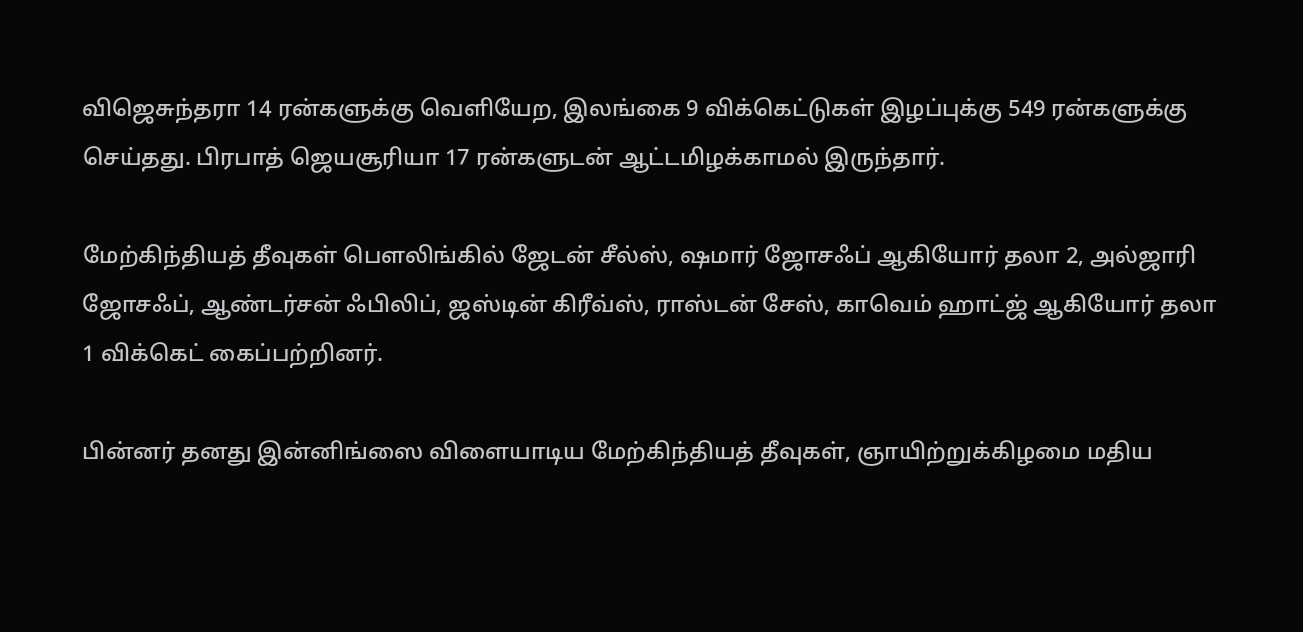விஜெசுந்தரா 14 ரன்களுக்கு வெளியேற, இலங்கை 9 விக்கெட்டுகள் இழப்புக்கு 549 ரன்களுக்கு செய்தது. பிரபாத் ஜெயசூரியா 17 ரன்களுடன் ஆட்டமிழக்காமல் இருந்தார்.

மேற்கிந்தியத் தீவுகள் பௌலிங்கில் ஜேடன் சீல்ஸ், ஷமார் ஜோசஃப் ஆகியோர் தலா 2, அல்ஜாரி ஜோசஃப், ஆண்டர்சன் ஃபிலிப், ஜஸ்டின் கிரீவ்ஸ், ராஸ்டன் சேஸ், காவெம் ஹாட்ஜ் ஆகியோர் தலா 1 விக்கெட் கைப்பற்றினர்.

பின்னர் தனது இன்னிங்ஸை விளையாடிய மேற்கிந்தியத் தீவுகள், ஞாயிற்றுக்கிழமை மதிய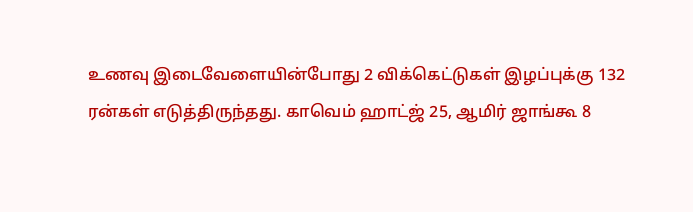உணவு இடைவேளையின்போது 2 விக்கெட்டுகள் இழப்புக்கு 132 ரன்கள் எடுத்திருந்தது. காவெம் ஹாட்ஜ் 25, ஆமிர் ஜாங்கூ 8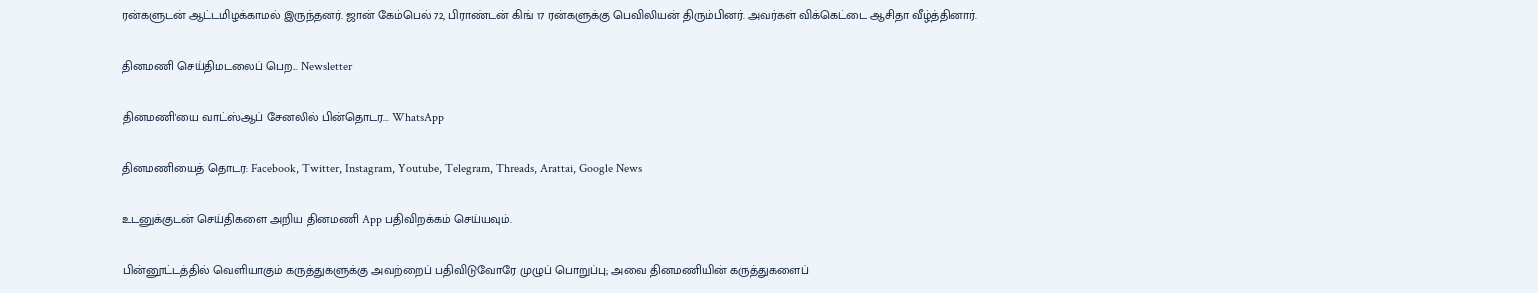ரன்களுடன் ஆட்டமிழக்காமல் இருந்தனர். ஜான் கேம்பெல் 72, பிராண்டன் கிங் 17 ரன்களுக்கு பெவிலியன் திரும்பினர். அவர்கள் விக்கெட்டை ஆசிதா வீழ்த்தினார்.

தினமணி செய்திமடலைப் பெற... Newsletter

தினமணி'யை வாட்ஸ்ஆப் சேனலில் பின்தொடர... WhatsApp

தினமணியைத் தொடர: Facebook, Twitter, Instagram, Youtube, Telegram, Threads, Arattai, Google News

உடனுக்குடன் செய்திகளை அறிய தினமணி App பதிவிறக்கம் செய்யவும்.

பின்னூட்டத்தில் வெளியாகும் கருத்துகளுக்கு அவற்றைப் பதிவிடுவோரே முழுப் பொறுப்பு; அவை தினமணியின் கருத்துகளைப்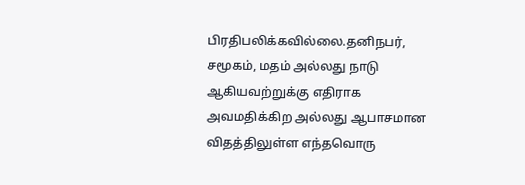பிரதிபலிக்கவில்லை.தனிநபர், சமூகம், மதம் அல்லது நாடு ஆகியவற்றுக்கு எதிராக அவமதிக்கிற அல்லது ஆபாசமான விதத்திலுள்ள எந்தவொரு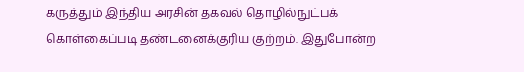கருத்தும் இந்திய அரசின் தகவல் தொழில்நுட்பக் கொள்கைப்படி தண்டனைக்குரிய குற்றம். இதுபோன்ற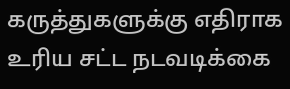கருத்துகளுக்கு எதிராக உரிய சட்ட நடவடிக்கை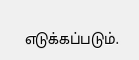எடுக்கப்படும்.